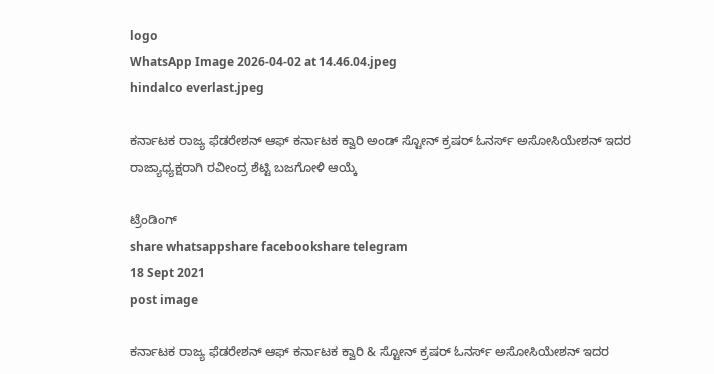logo
WhatsApp Image 2026-04-02 at 14.46.04.jpeg
hindalco everlast.jpeg

ಕರ್ನಾಟಕ ರಾಜ್ಯ ಫೆಡರೇಶನ್ ಆಫ್ ಕರ್ನಾಟಕ ಕ್ವಾರಿ ಅಂಡ್ ಸ್ಟೋನ್ ಕ್ರಷರ್ ಓನರ್ಸ್ ಅಸೋಸಿಯೇಶನ್ ಇದರ ರಾಜ್ಯಾಧ್ಯಕ್ಷರಾಗಿ ರವೀಂದ್ರ ಶೆಟ್ಟಿ ಬಜಗೋಳಿ ಆಯ್ಕೆ

ಟ್ರೆಂಡಿಂಗ್
share whatsappshare facebookshare telegram
18 Sept 2021
post image

ಕರ್ನಾಟಕ ರಾಜ್ಯ ಫೆಡರೇಶನ್ ಆಫ್ ಕರ್ನಾಟಕ ಕ್ವಾರಿ & ಸ್ಟೋನ್ ಕ್ರಷರ್ ಓನರ್ಸ್ ಅಸೋಸಿಯೇಶನ್ ಇದರ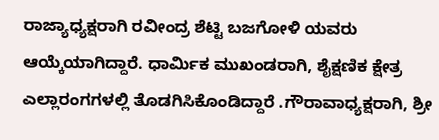ರಾಜ್ಯಾಧ್ಯಕ್ಷರಾಗಿ ರವೀಂದ್ರ ಶೆಟ್ಟಿ ಬಜಗೋಳಿ ಯವರು ಆಯ್ಕೆಯಾಗಿದ್ದಾರೆ. ಧಾರ್ಮಿಕ ಮುಖಂಡರಾಗಿ, ಶೈಕ್ಷಣಿಕ ಕ್ಷೇತ್ರ ಎಲ್ಲಾರಂಗಗಳಲ್ಲಿ ತೊಡಗಿಸಿಕೊಂಡಿದ್ದಾರೆ .ಗೌರಾವಾಧ್ಯಕ್ಷರಾಗಿ, ಶ್ರೀ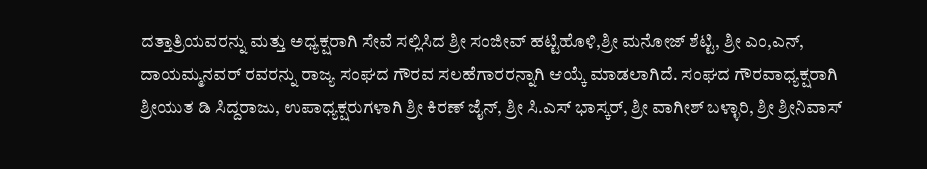ದತ್ತಾತ್ರಿಯವರನ್ನು ಮತ್ತು ಅಧ್ಯಕ್ಷರಾಗಿ ಸೇವೆ ಸಲ್ಲಿಸಿದ ಶ್ರೀ ಸಂಜೀವ್ ಹಟ್ಟಿಹೊಳಿ,ಶ್ರೀ ಮನೋಜ್ ಶೆಟ್ಟಿ, ಶ್ರೀ ಎಂ,ಎನ್, ದಾಯಮ್ಮನವರ್ ರವರನ್ನು ರಾಜ್ಯ ಸಂಘದ ಗೌರವ ಸಲಹೆಗಾರರನ್ನಾಗಿ ಆಯ್ಕೆ ಮಾಡಲಾಗಿದೆ. ಸಂಘದ ಗೌರವಾಧ್ಯಕ್ಷರಾಗಿ ಶ್ರೀಯುತ ಡಿ ಸಿದ್ದರಾಜು, ಉಪಾಧ್ಯಕ್ಷರುಗಳಾಗಿ ಶ್ರೀ ಕಿರಣ್ ಜೈನ್, ಶ್ರೀ ಸಿ.ಎಸ್ ಭಾಸ್ಕರ್, ಶ್ರೀ ವಾಗೀಶ್ ಬಳ್ಳಾರಿ, ಶ್ರೀ ಶ್ರೀನಿವಾಸ್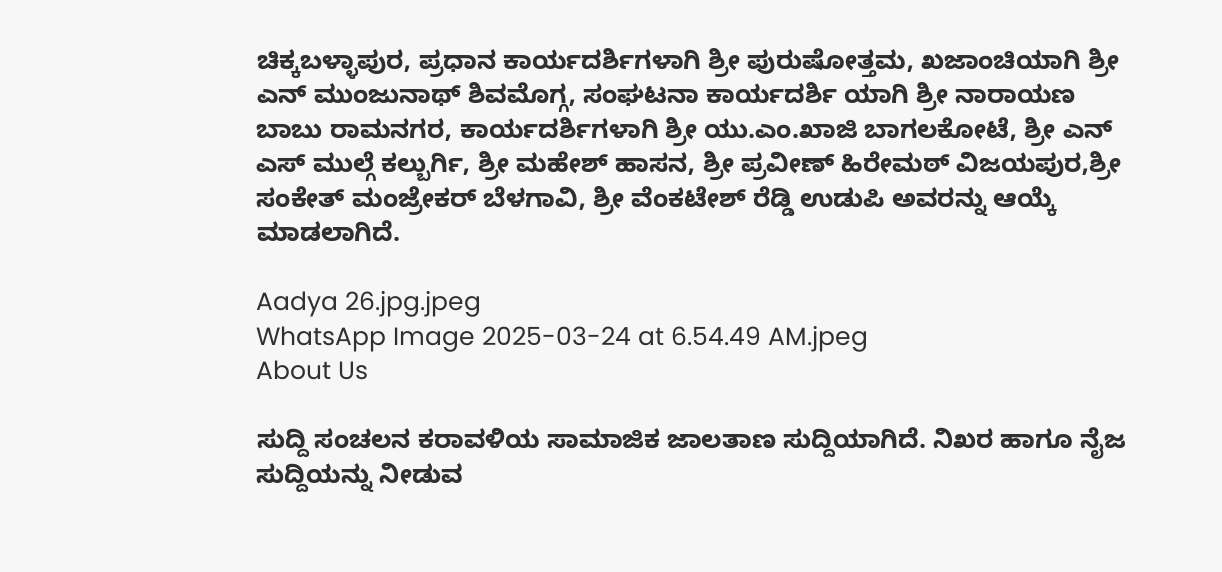ಚಿಕ್ಕಬಳ್ಳಾಪುರ, ಪ್ರಧಾನ ಕಾರ್ಯದರ್ಶಿಗಳಾಗಿ ಶ್ರೀ ಪುರುಷೋತ್ತಮ, ಖಜಾಂಚಿಯಾಗಿ ಶ್ರೀ ಎನ್ ಮುಂಜುನಾಥ್ ಶಿವಮೊಗ್ಗ, ಸಂಘಟನಾ ಕಾರ್ಯದರ್ಶಿ ಯಾಗಿ ಶ್ರೀ ನಾರಾಯಣ ಬಾಬು ರಾಮನಗರ, ಕಾರ್ಯದರ್ಶಿಗಳಾಗಿ ಶ್ರೀ ಯು.ಎಂ.ಖಾಜಿ ಬಾಗಲಕೋಟೆ, ಶ್ರೀ ಎನ್ ಎಸ್ ಮುಲ್ಗೆ ಕಲ್ಬುರ್ಗಿ, ಶ್ರೀ ಮಹೇಶ್ ಹಾಸನ, ಶ್ರೀ ಪ್ರವೀಣ್ ಹಿರೇಮಠ್ ವಿಜಯಪುರ,ಶ್ರೀ ಸಂಕೇತ್ ಮಂಜ್ರೇಕರ್ ಬೆಳಗಾವಿ, ಶ್ರೀ ವೆಂಕಟೇಶ್ ರೆಡ್ಡಿ ಉಡುಪಿ ಅವರನ್ನು ಆಯ್ಕೆ ಮಾಡಲಾಗಿದೆ.

Aadya 26.jpg.jpeg
WhatsApp Image 2025-03-24 at 6.54.49 AM.jpeg
About Us

ಸುದ್ದಿ ಸಂಚಲನ ಕರಾವಳಿಯ ಸಾಮಾಜಿಕ ಜಾಲತಾಣ ಸುದ್ದಿಯಾಗಿದೆ. ನಿಖರ ಹಾಗೂ ನೈಜ ಸುದ್ದಿಯನ್ನು ನೀಡುವ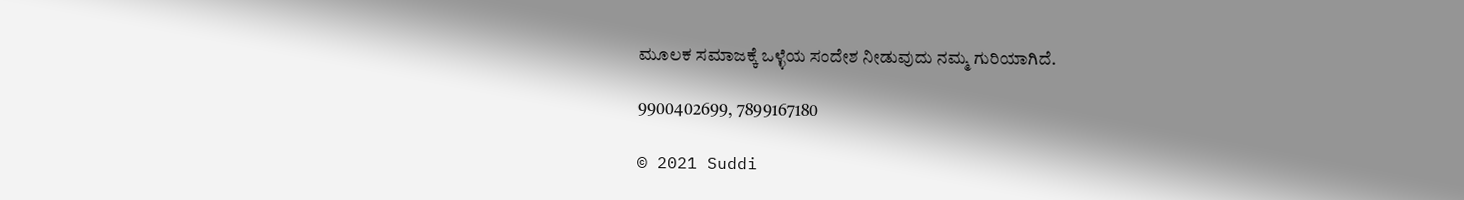ಮೂಲಕ ಸಮಾಜಕ್ಕೆ ಒಳ್ಳೆಯ ಸಂದೇಶ ನೀಡುವುದು ನಮ್ಮ ಗುರಿಯಾಗಿದೆ.

9900402699, 7899167180

© 2021 Suddi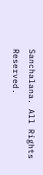Sanchalana. All Rights Reserved.